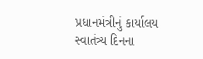પ્રધાનમંત્રીનું કાર્યાલય
સ્વાતંત્ર્ય દિનના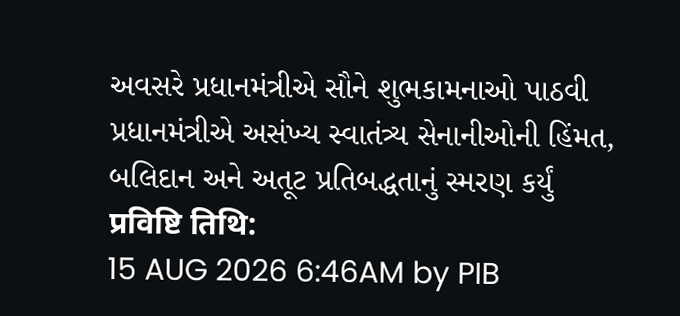અવસરે પ્રધાનમંત્રીએ સૌને શુભકામનાઓ પાઠવી
પ્રધાનમંત્રીએ અસંખ્ય સ્વાતંત્ર્ય સેનાનીઓની હિંમત, બલિદાન અને અતૂટ પ્રતિબદ્ધતાનું સ્મરણ કર્યું
प्रविष्टि तिथि:
15 AUG 2026 6:46AM by PIB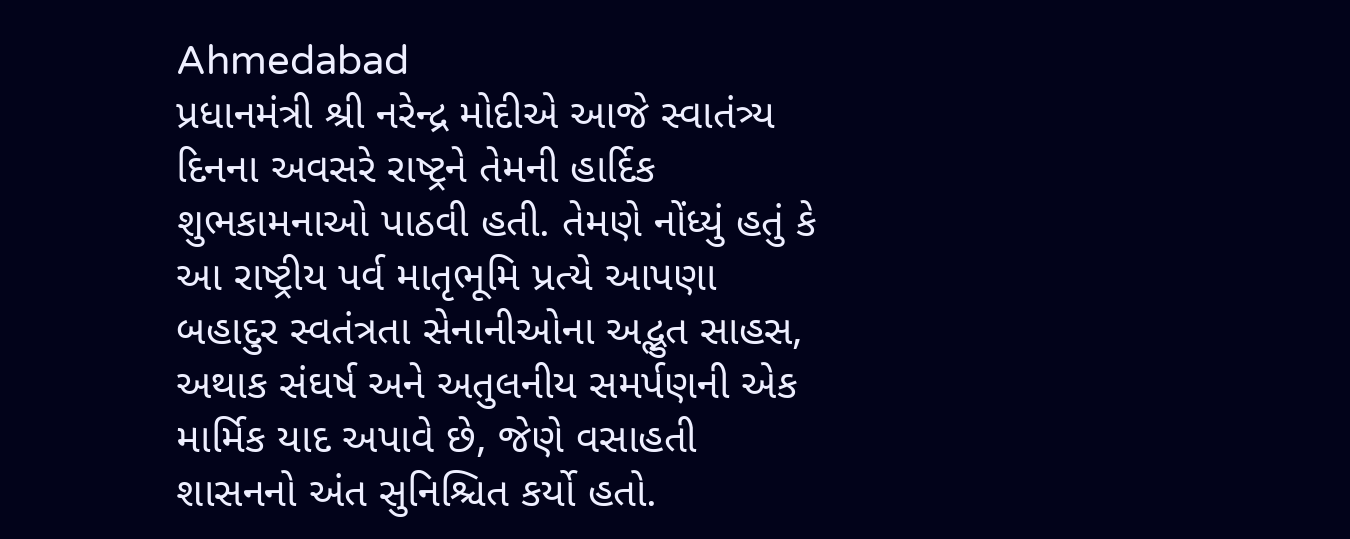Ahmedabad
પ્રધાનમંત્રી શ્રી નરેન્દ્ર મોદીએ આજે સ્વાતંત્ર્ય દિનના અવસરે રાષ્ટ્રને તેમની હાર્દિક શુભકામનાઓ પાઠવી હતી. તેમણે નોંધ્યું હતું કે આ રાષ્ટ્રીય પર્વ માતૃભૂમિ પ્રત્યે આપણા બહાદુર સ્વતંત્રતા સેનાનીઓના અદ્ભુત સાહસ, અથાક સંઘર્ષ અને અતુલનીય સમર્પણની એક માર્મિક યાદ અપાવે છે, જેણે વસાહતી શાસનનો અંત સુનિશ્ચિત કર્યો હતો.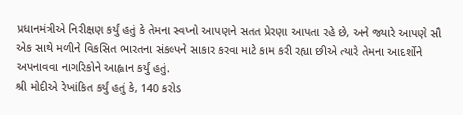પ્રધાનમંત્રીએ નિરીક્ષણ કર્યું હતું કે તેમના સ્વપ્નો આપણને સતત પ્રેરણા આપતા રહે છે, અને જ્યારે આપણે સૌ એક સાથે મળીને વિકસિત ભારતના સંકલ્પને સાકાર કરવા માટે કામ કરી રહ્યા છીએ ત્યારે તેમના આદર્શોને અપનાવવા નાગરિકોને આહ્વાન કર્યું હતું.
શ્રી મોદીએ રેખાંકિત કર્યું હતું કે, 140 કરોડ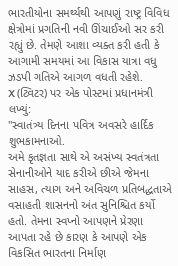ભારતીયોના સમર્થ્યથી આપણું રાષ્ટ્ર વિવિધ ક્ષેત્રોમાં પ્રગતિની નવી ઊંચાઈઓ સર કરી રહ્યું છે. તેમણે આશા વ્યક્ત કરી હતી કે આગામી સમયમાં આ વિકાસ યાત્રા વધુ ઝડપી ગતિએ આગળ વધતી રહેશે.
X (ટ્વિટર) પર એક પોસ્ટમાં પ્રધાનમંત્રી લખ્યું:
"સ્વાતંત્ર્ય દિનના પવિત્ર અવસરે હાર્દિક શુભકામનાઓ.
અમે કૃતજ્ઞતા સાથે એ અસંખ્ય સ્વતંત્રતા સેનાનીઓને યાદ કરીએ છીએ જેમના સાહસ, ત્યાગ અને અવિચળ પ્રતિબદ્ધતાએ વસાહતી શાસનનો અંત સુનિશ્ચિત કર્યો હતો. તેમના સ્વપ્નો આપણને પ્રેરણા આપતા રહે છે કારણ કે આપણે એક વિકસિત ભારતના નિર્માણ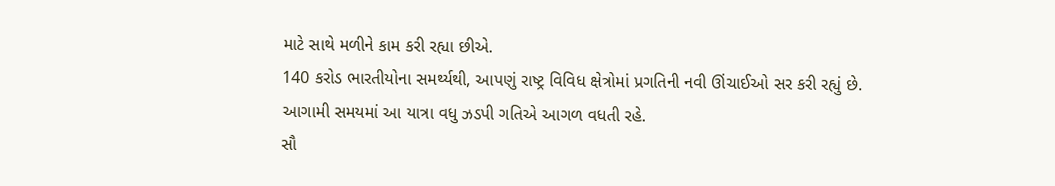માટે સાથે મળીને કામ કરી રહ્યા છીએ.
140 કરોડ ભારતીયોના સમર્થ્યથી, આપણું રાષ્ટ્ર વિવિધ ક્ષેત્રોમાં પ્રગતિની નવી ઊંચાઈઓ સર કરી રહ્યું છે. આગામી સમયમાં આ યાત્રા વધુ ઝડપી ગતિએ આગળ વધતી રહે.
સૌ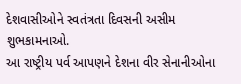દેશવાસીઓને સ્વતંત્રતા દિવસની અસીમ શુભકામનાઓ.
આ રાષ્ટ્રીય પર્વ આપણને દેશના વીર સેનાનીઓના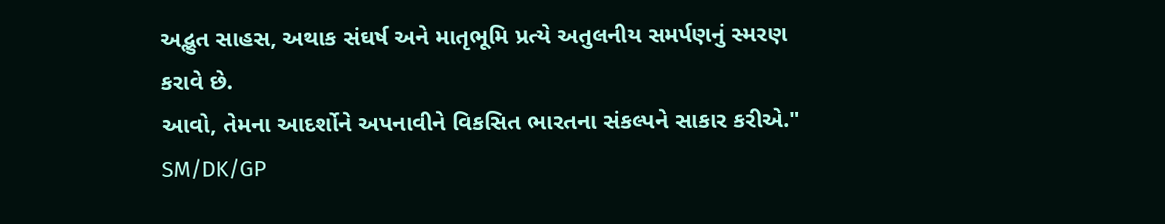અદ્ભુત સાહસ, અથાક સંઘર્ષ અને માતૃભૂમિ પ્રત્યે અતુલનીય સમર્પણનું સ્મરણ કરાવે છે.
આવો, તેમના આદર્શોને અપનાવીને વિકસિત ભારતના સંકલ્પને સાકાર કરીએ."
SM/DK/GP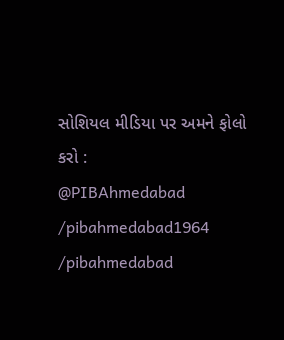સોશિયલ મીડિયા પર અમને ફોલો કરો :
@PIBAhmedabad
/pibahmedabad1964
/pibahmedabad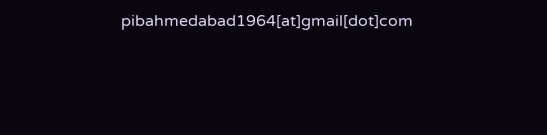pibahmedabad1964[at]gmail[dot]com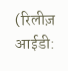(रिलीज़ आईडी: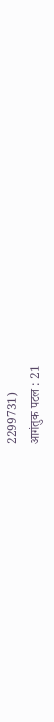2299731)
आगंतुक पटल : 21